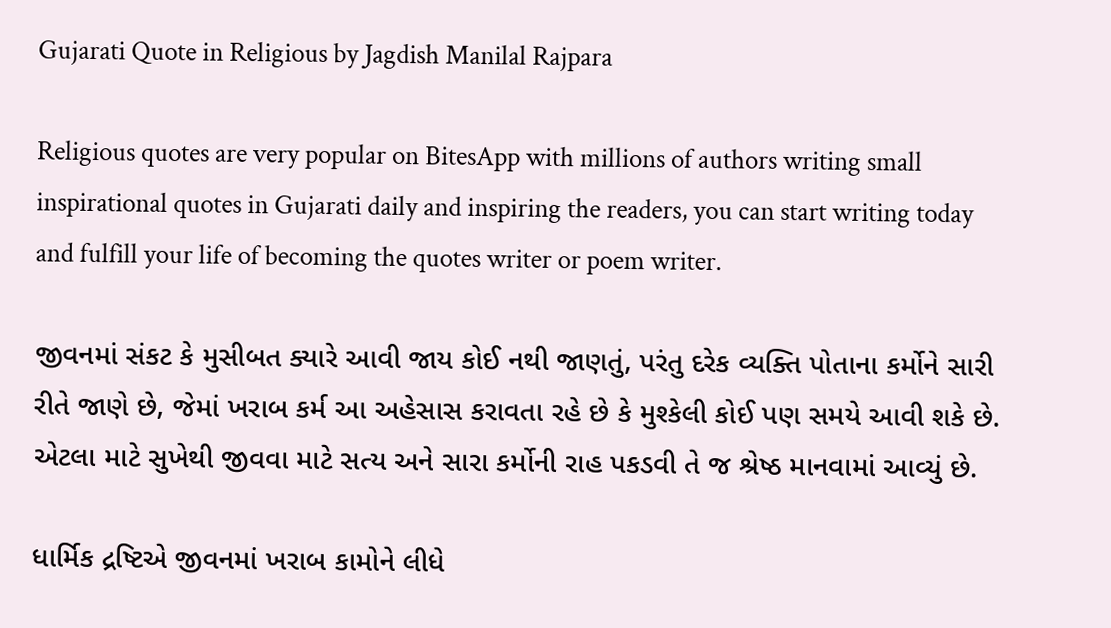Gujarati Quote in Religious by Jagdish Manilal Rajpara

Religious quotes are very popular on BitesApp with millions of authors writing small inspirational quotes in Gujarati daily and inspiring the readers, you can start writing today and fulfill your life of becoming the quotes writer or poem writer.

જીવનમાં સંકટ કે મુસીબત ક્યારે આવી જાય કોઈ નથી જાણતું, પરંતુ દરેક વ્યક્તિ પોતાના કર્મોને સારી રીતે જાણે છે, જેમાં ખરાબ કર્મ આ અહેસાસ કરાવતા રહે છે કે મુશ્કેલી કોઈ પણ સમયે આવી શકે છે. એટલા માટે સુખેથી જીવવા માટે સત્ય અને સારા કર્મોની રાહ પકડવી તે જ શ્રેષ્ઠ માનવામાં આવ્યું છે.

ધાર્મિક દ્રષ્ટિએ જીવનમાં ખરાબ કામોને લીધે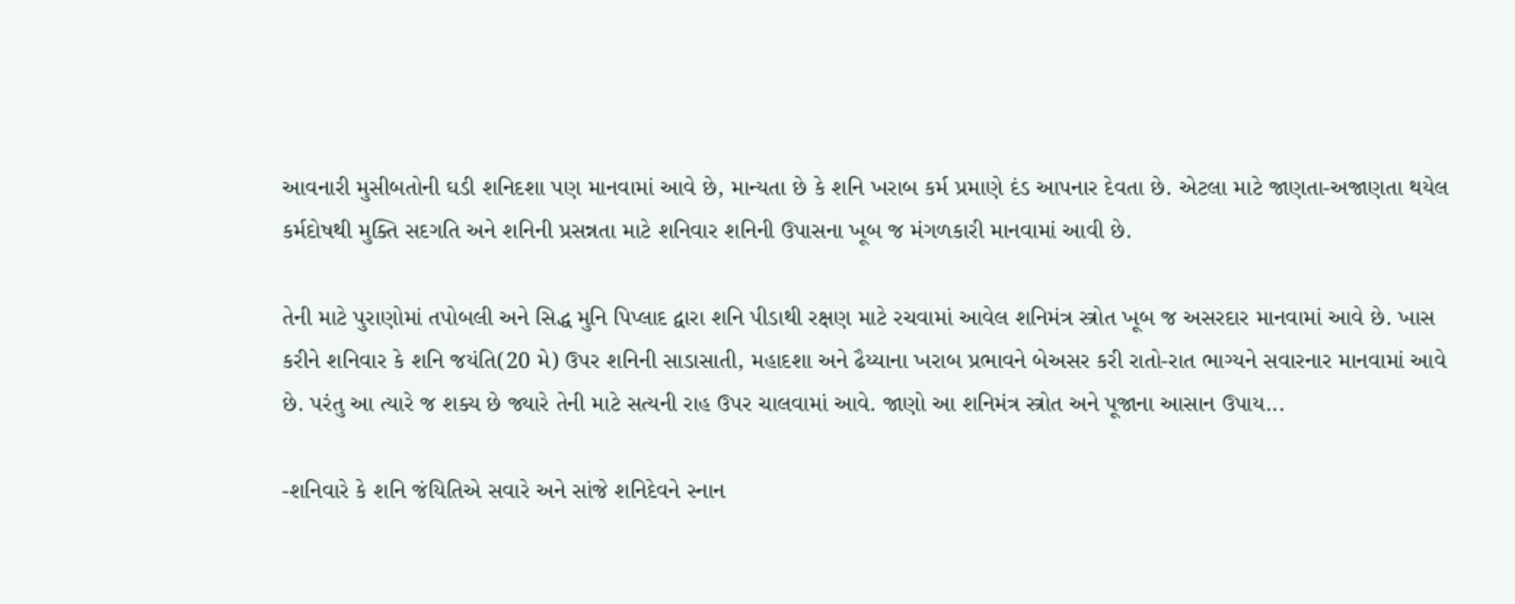આવનારી મુસીબતોની ઘડી શનિદશા પણ માનવામાં આવે છે, માન્યતા છે કે શનિ ખરાબ કર્મ પ્રમાણે દંડ આપનાર દેવતા છે. એટલા માટે જાણતા-અજાણતા થયેલ કર્મદોષથી મુક્તિ સદગતિ અને શનિની પ્રસન્નતા માટે શનિવાર શનિની ઉપાસના ખૂબ જ મંગળકારી માનવામાં આવી છે.

તેની માટે પુરાણોમાં તપોબલી અને સિદ્ધ મુનિ પિપ્લાદ દ્વારા શનિ પીડાથી રક્ષણ માટે રચવામાં આવેલ શનિમંત્ર સ્ત્રોત ખૂબ જ અસરદાર માનવામાં આવે છે. ખાસ કરીને શનિવાર કે શનિ જયંતિ(20 મે) ઉપર શનિની સાડાસાતી, મહાદશા અને ઢૈય્યાના ખરાબ પ્રભાવને બેઅસર કરી રાતો-રાત ભાગ્યને સવારનાર માનવામાં આવે છે. પરંતુ આ ત્યારે જ શક્ય છે જ્યારે તેની માટે સત્યની રાહ ઉપર ચાલવામાં આવે. જાણો આ શનિમંત્ર સ્ત્રોત અને પૂજાના આસાન ઉપાય...

-શનિવારે કે શનિ જંયિતિએ સવારે અને સાંજે શનિદેવને સ્નાન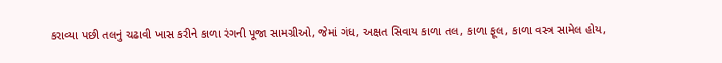કરાવ્યા પછી તલનું ચઢાવી ખાસ કરીને કાળા રંગની પૂજા સામગ્રીઓ, જેમાં ગંધ, અક્ષત સિવાય કાળા તલ, કાળા ફૂલ, કાળા વસ્ત્ર સામેલ હોય,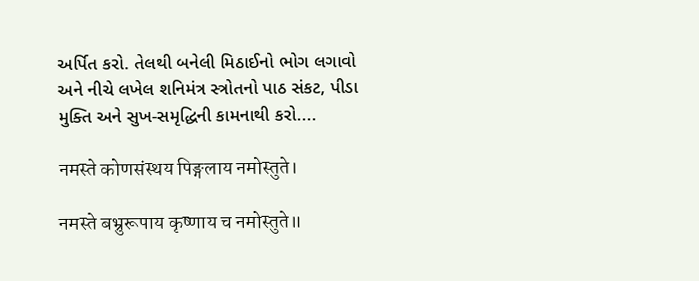અર્પિત કરો. તેલથી બનેલી મિઠાઈનો ભોગ લગાવો અને નીચે લખેલ શનિમંત્ર સ્ત્રોતનો પાઠ સંકટ, પીડા મુક્તિ અને સુખ-સમૃદ્ધિની કામનાથી કરો....

नमस्ते कोणसंस्थय पिङ्गलाय नमोस्तुते।

नमस्ते बभ्रुरूपाय कृष्णाय च नमोस्तुते॥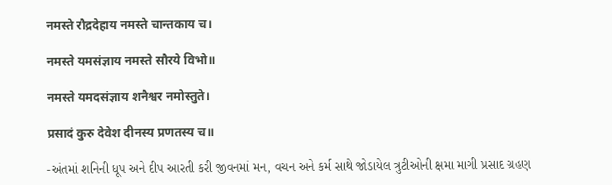नमस्ते रौद्रदेहाय नमस्ते चान्तकाय च।

नमस्ते यमसंज्ञाय नमस्ते सौरये विभो॥

नमस्ते यमदसंज्ञाय शनैश्वर नमोस्तुते।

प्रसादं कुरु देवेश दीनस्य प्रणतस्य च॥

-અંતમાં શનિની ધૂપ અને દીપ આરતી કરી જીવનમાં મન, વચન અને કર્મ સાથે જોડાયેલ ત્રુટીઓની ક્ષમા માગી પ્રસાદ ગ્રહણ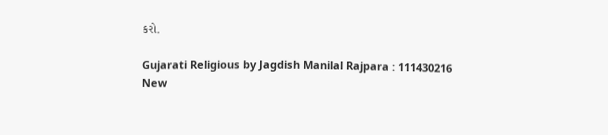કરો.

Gujarati Religious by Jagdish Manilal Rajpara : 111430216
New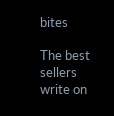bites

The best sellers write on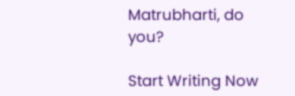Matrubharti, do you?

Start Writing Now